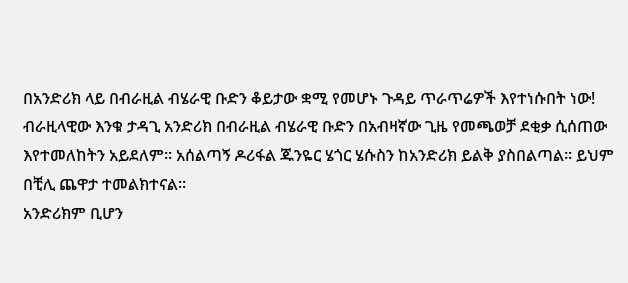በአንድሪክ ላይ በብራዚል ብሄራዊ ቡድን ቆይታው ቋሚ የመሆኑ ጉዳይ ጥራጥሬዎች እየተነሱበት ነው!
ብራዚላዊው እንቁ ታዳጊ አንድሪክ በብራዚል ብሄራዊ ቡድን በአብዛኛው ጊዜ የመጫወቻ ደቂቃ ሲሰጠው እየተመለከትን አይደለም። አሰልጣኝ ዶሪፋል ጁንዬር ሄጎር ሄሱስን ከአንድሪክ ይልቅ ያስበልጣል። ይህም በቺሊ ጨዋታ ተመልክተናል።
አንድሪክም ቢሆን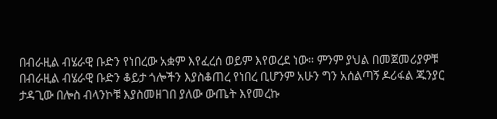በብራዚል ብሄራዊ ቡድን የነበረው አቋም እየፈረሰ ወይም እየወረደ ነው። ምንም ያህል በመጀመሪያዎቹ በብራዚል ብሄራዊ ቡድን ቆይታ ጎሎችን እያስቆጠረ የነበረ ቢሆንም አሁን ግን አሰልጣኝ ዶሪፋል ጁንያር ታዳጊው በሎስ ብላንኮቹ እያስመዘገበ ያለው ውጤት እየመረኩ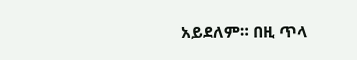አይደለም። በዚ ጥላ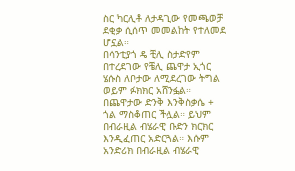ስር ካርሊቶ ለታዳጊው የመጫወቻ ደቂቃ ሲሰጥ መመልከት የተለመደ ሆኗል።
በሳንቲያጎ ዴ ቺሊ ስታድየም በተረደገው የቼሊ ጨዋታ ኢጎር ሄሱስ ለቦታው ለሚደረገው ትግል ወይም ፉክክር አሸንፏል። በጨዋታው ድንቅ እንቅስቃሴ + ጎል ማስቆጠር ችሏል። ይህም በብራዚል ብሄራዊ ቡድን ክርክር እንዲፈጠር አድርጓል። እሱም አንድሪክ በብራዚል ብሄራዊ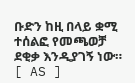ቡድን ከዚ በላይ ቋሚ ተሰልፎ የመጫወቻ ደቂቃ እንዲያገኝ ነው።
[ AS ]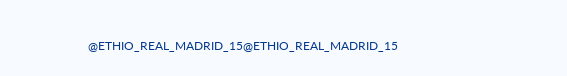@ETHIO_REAL_MADRID_15@ETHIO_REAL_MADRID_15